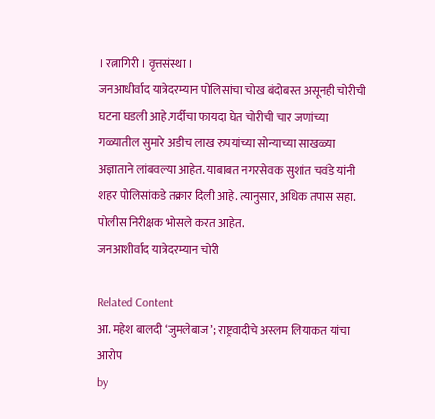। रत्नागिरी । वृत्तसंस्था ।
जनआधीर्वाद यात्रेदरम्यान पोलिसांचा चोख बंदोबस्त असूनही चोरीची घटना घडली आहे.गर्दीचा फायदा घेत चोरीची चार जणांच्या गळ्यातील सुमारे अडीच लाख रुपयांच्या सोन्याच्या साखळ्या अज्ञाताने लांबवल्या आहेत. याबाबत नगरसेवक सुशांत चवंडे यांनी शहर पोलिसांकडे तक्रार दिली आहे. त्यानुसार, अधिक तपास सहा. पोलीस निरीक्षक भोसले करत आहेत.
जनआशीर्वाद यात्रेदरम्यान चोरी

Related Content
आ. महेश बालदी ‘जुमलेबाज’; राष्ट्रवादीचे अस्लम लियाकत यांचा आरोप
by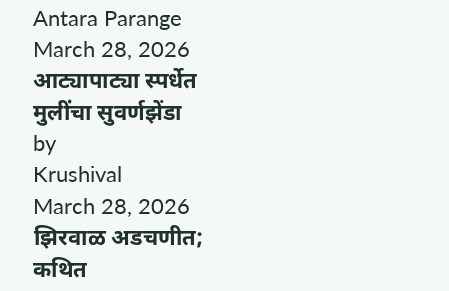Antara Parange
March 28, 2026
आट्यापाट्या स्पर्धेत मुलींचा सुवर्णझेंडा
by
Krushival
March 28, 2026
झिरवाळ अडचणीत; कथित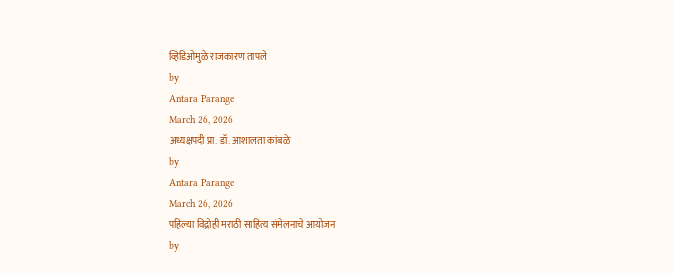व्हिडिओमुळे राजकारण तापले
by
Antara Parange
March 26, 2026
अध्यक्षपदी प्रा. डॉ. आशालता कांबळे
by
Antara Parange
March 26, 2026
पहिल्या विद्रोही मराठी साहित्य संमेलनाचे आयोजन
by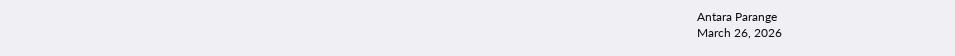Antara Parange
March 26, 2026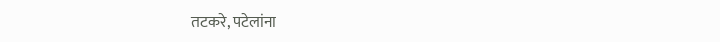तटकरे, पटेलांना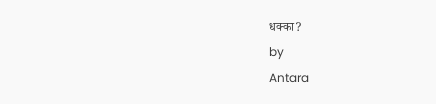धक्का?
by
Antara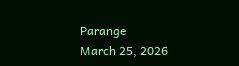Parange
March 25, 2026